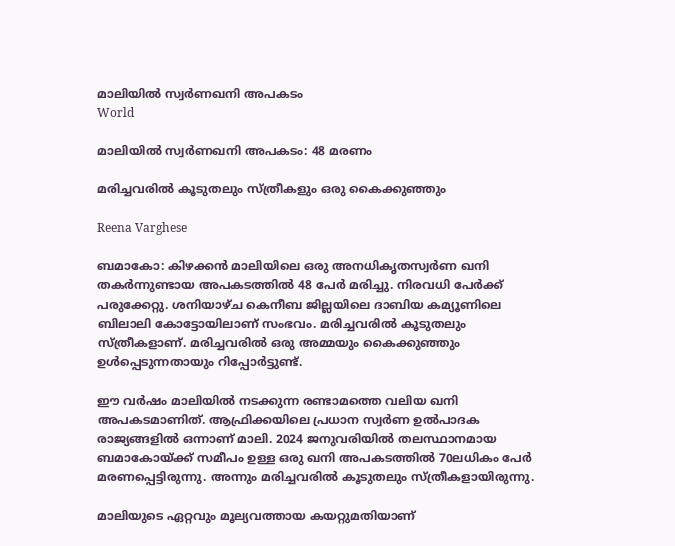മാലിയിൽ സ്വർണഖനി അപകടം
World

മാലിയിൽ സ്വർണഖനി അപകടം: 48 മരണം

മരിച്ചവരിൽ കൂടുതലും സ്ത്രീകളും ഒരു കൈക്കുഞ്ഞും

Reena Varghese

ബമാകോ: കിഴക്കൻ മാലിയിലെ ഒരു അനധികൃതസ്വർണ ഖനി തകർന്നുണ്ടായ അപകടത്തിൽ 48 പേർ മരിച്ചു. നിരവധി പേർക്ക് പരുക്കേറ്റു. ശനിയാഴ്ച കെനീബ ജില്ലയിലെ ദാബിയ കമ്യൂണിലെ ബിലാലി കോട്ടോയിലാണ് സംഭവം. മരിച്ചവരിൽ കൂടുതലും സ്ത്രീകളാണ്. മരിച്ചവരിൽ ഒരു അമ്മയും കൈക്കുഞ്ഞും ഉൾപ്പെടുന്നതായും റിപ്പോർട്ടുണ്ട്.

ഈ വർഷം മാലിയിൽ നടക്കുന്ന രണ്ടാമത്തെ വലിയ ഖനി അപകടമാണിത്. ആഫ്രിക്കയിലെ പ്രധാന സ്വർണ ഉൽപാദക രാജ്യങ്ങളിൽ ഒന്നാണ് മാലി. 2024 ജനുവരിയിൽ തലസ്ഥാനമായ ബമാകോയ്ക്ക് സമീപം ഉള്ള ഒരു ഖനി അപകടത്തിൽ 70ലധികം പേർ മരണപ്പെട്ടിരുന്നു. അന്നും മരിച്ചവരിൽ കൂടുതലും സ്ത്രീകളായിരുന്നു.

മാലിയുടെ ഏറ്റവും മൂല്യവത്തായ കയറ്റുമതിയാണ്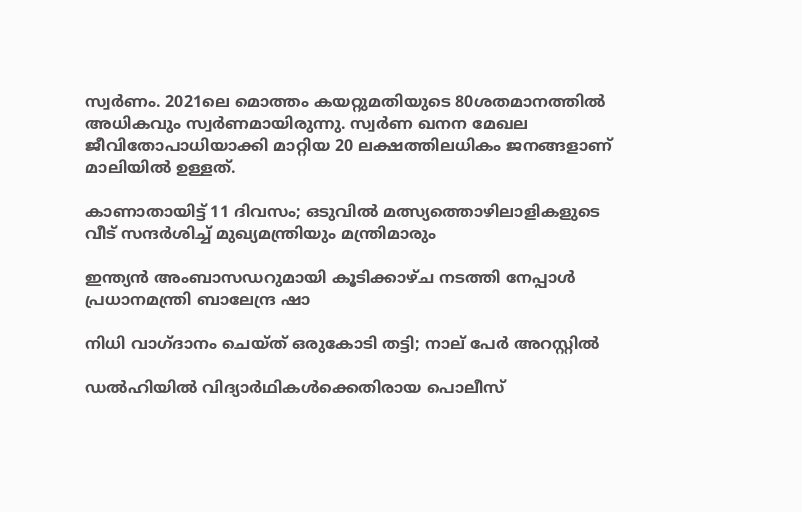സ്വർണം. 2021ലെ മൊത്തം കയറ്റുമതിയുടെ 80ശതമാനത്തിൽ അധികവും സ്വർണമായിരുന്നു. സ്വർണ ഖനന മേഖല ജീവിതോപാധിയാക്കി മാറ്റിയ 20 ലക്ഷത്തിലധികം ജനങ്ങളാണ് മാലിയിൽ ഉള്ളത്.

കാണാതായിട്ട് 11 ദിവസം; ഒടുവിൽ മത്സ്യത്തൊഴിലാളികളുടെ വീട് സന്ദർശിച്ച് മുഖ്യമന്ത്രിയും മന്ത്രിമാരും

ഇന്ത്യൻ അംബാസഡറുമായി കൂടിക്കാഴ്ച നടത്തി നേപ്പാൾ പ്രധാനമന്ത്രി ബാലേന്ദ്ര ഷാ

നിധി വാഗ്ദാനം ചെയ്ത് ഒരുകോടി തട്ടി; നാല് പേർ അറസ്റ്റിൽ

ഡൽഹിയിൽ വിദ്യാർഥികൾക്കെതിരായ പൊലീസ്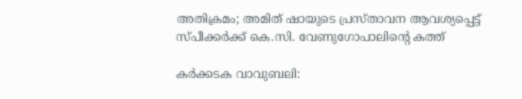അതിക്രമം; അമിത് ഷായുടെ പ്രസ്താവന ആവശ്യപ്പെട്ട് സ്പീക്കർക്ക് കെ.സി. വേണുഗോപാലിന്‍റെ കത്ത്

കർക്കടക വാവുബലി: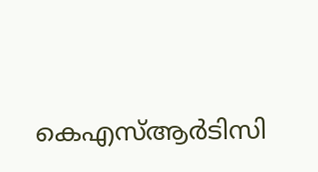കെഎസ്ആർടിസി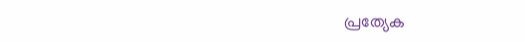പ്രത്യേക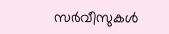സർവീസുകൾ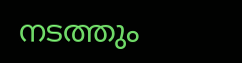നടത്തും